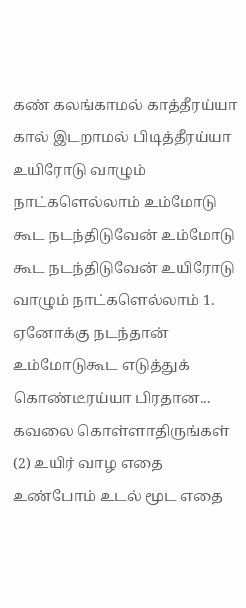கண் கலங்காமல் காத்தீரய்யா கால் இடறாமல் பிடித்தீரய்யா உயிரோடு வாழும் நாட்களெல்லாம் உம்மோடு கூட நடந்திடுவேன் உம்மோடு கூட நடந்திடுவேன் உயிரோடு வாழும் நாட்களெல்லாம் 1. ஏனோக்கு நடந்தான் உம்மோடுகூட எடுத்துக் கொண்டீரய்யா பிரதான...
கவலை கொள்ளாதிருங்கள் (2) உயிர் வாழ எதை உண்போம் உடல் மூட எதை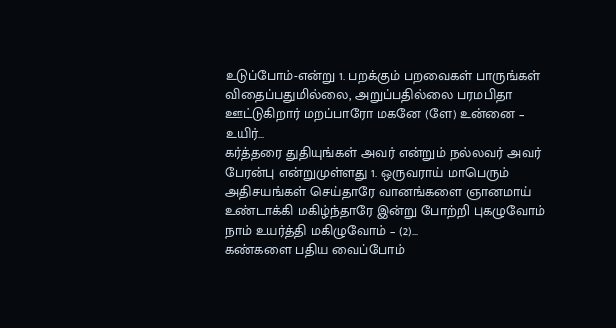உடுப்போம்-என்று 1. பறக்கும் பறவைகள் பாருங்கள் விதைப்பதுமில்லை, அறுப்பதில்லை பரமபிதா ஊட்டுகிறார் மறப்பாரோ மகனே (ளே) உன்னை – உயிர்...
கர்த்தரை துதியுங்கள் அவர் என்றும் நல்லவர் அவர் பேரன்பு என்றுமுள்ளது 1. ஒருவராய் மாபெரும் அதிசயங்கள் செய்தாரே வானங்களை ஞானமாய் உண்டாக்கி மகிழ்ந்தாரே இன்று போற்றி புகழுவோம் நாம் உயர்த்தி மகிழுவோம் – (2)...
கண்களை பதிய வைப்போம்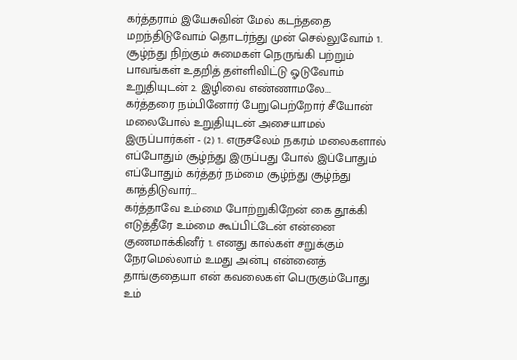கர்த்தராம் இயேசுவின் மேல் கடந்ததை மறந்திடுவோம் தொடர்ந்து முன் செல்லுவோம் 1. சூழ்ந்து நிற்கும் சுமைகள் நெருங்கி பற்றும் பாவங்கள் உதறித் தள்ளிவிட்டு ஓடுவோம் உறுதியுடன் 2. இழிவை எண்ணாமலே...
கர்த்தரை நம்பினோர் பேறுபெற்றோர் சீயோன் மலைபோல் உறுதியுடன் அசையாமல் இருப்பார்கள் - (2) 1. எருசலேம் நகரம் மலைகளால் எப்போதும் சூழ்ந்து இருப்பது போல் இப்போதும் எப்போதும் கர்த்தர் நம்மை சூழ்ந்து சூழ்ந்து காத்திடுவார்...
கர்த்தாவே உம்மை போற்றுகிறேன் கை தூக்கி எடுத்தீரே உம்மை கூப்பிட்டேன் என்னை குணமாக்கினீர் 1. எனது கால்கள் சறுக்கும் நேரமெல்லாம் உமது அன்பு என்னைத் தாங்குதையா என் கவலைகள் பெருகும்போது உம்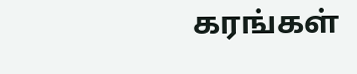கரங்கள்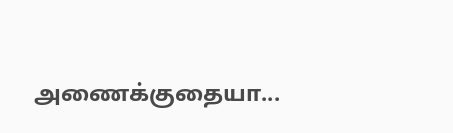அணைக்குதையா...